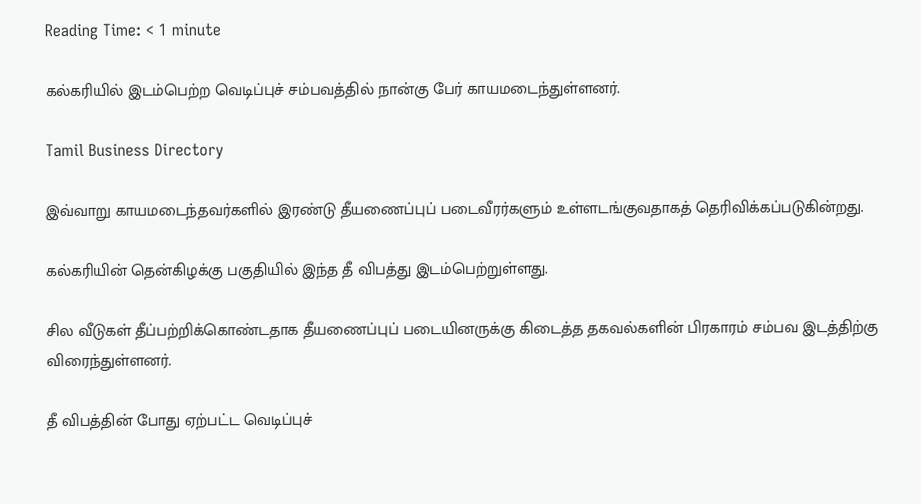Reading Time: < 1 minute

கல்கரியில் இடம்பெற்ற வெடிப்புச் சம்பவத்தில் நான்கு பேர் காயமடைந்துள்ளனர்.

Tamil Business Directory

இவ்வாறு காயமடைந்தவர்களில் இரண்டு தீயணைப்புப் படைவீரர்களும் உள்ளடங்குவதாகத் தெரிவிக்கப்படுகின்றது.

கல்கரியின் தென்கிழக்கு பகுதியில் இந்த தீ விபத்து இடம்பெற்றுள்ளது.

சில வீடுகள் தீப்பற்றிக்கொண்டதாக தீயணைப்புப் படையினருக்கு கிடைத்த தகவல்களின் பிரகாரம் சம்பவ இடத்திற்கு விரைந்துள்ளனர்.

தீ விபத்தின் போது ஏற்பட்ட வெடிப்புச்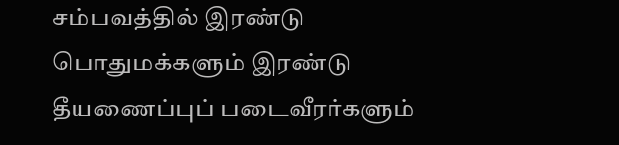சம்பவத்தில் இரண்டு பொதுமக்களும் இரண்டு தீயணைப்புப் படைவீரர்களும்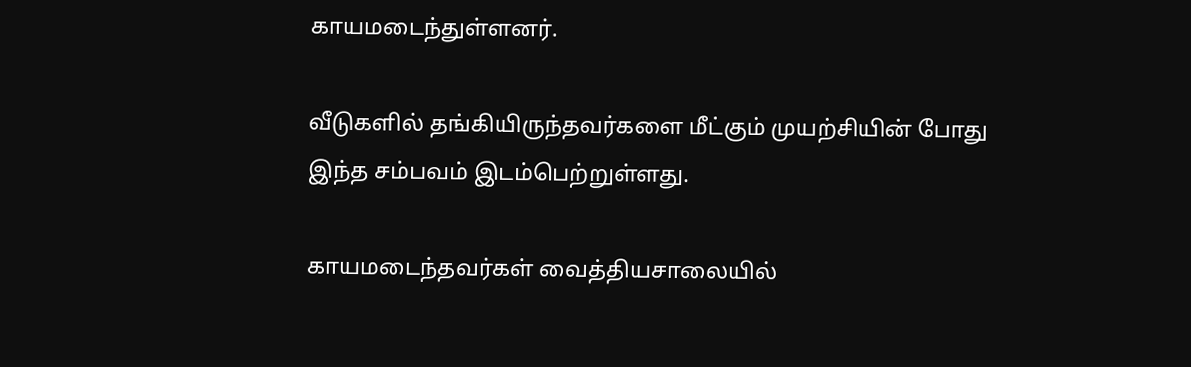காயமடைந்துள்ளனர்.

வீடுகளில் தங்கியிருந்தவர்களை மீட்கும் முயற்சியின் போது இந்த சம்பவம் இடம்பெற்றுள்ளது.

காயமடைந்தவர்கள் வைத்தியசாலையில்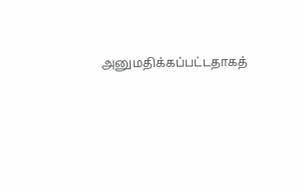அனுமதிக்கப்பட்டதாகத்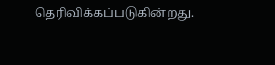தெரிவிக்கப்படுகின்றது.